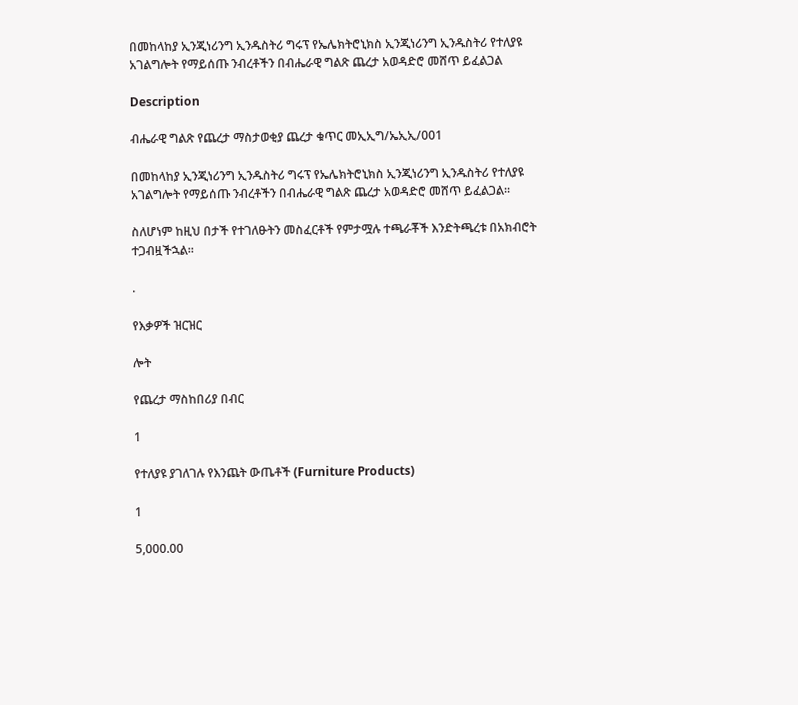በመከላከያ ኢንጂነሪንግ ኢንዱስትሪ ግሩፕ የኤሌክትሮኒክስ ኢንጂነሪንግ ኢንዱስትሪ የተለያዩ አገልግሎት የማይሰጡ ንብረቶችን በብሔራዊ ግልጽ ጨረታ አወዳድሮ መሸጥ ይፈልጋል

Description

ብሔራዊ ግልጽ የጨረታ ማስታወቂያ ጨረታ ቁጥር መኢኢግ/ኤኢኢ/001

በመከላከያ ኢንጂነሪንግ ኢንዱስትሪ ግሩፕ የኤሌክትሮኒክስ ኢንጂነሪንግ ኢንዱስትሪ የተለያዩ አገልግሎት የማይሰጡ ንብረቶችን በብሔራዊ ግልጽ ጨረታ አወዳድሮ መሸጥ ይፈልጋል።

ስለሆነም ከዚህ በታች የተገለፁትን መስፈርቶች የምታሟሉ ተጫራቾች እንድትጫረቱ በአክብሮት ተጋብዟችኋል።

.

የእቃዎች ዝርዝር

ሎት

የጨረታ ማስከበሪያ በብር

1

የተለያዩ ያገለገሉ የእንጨት ውጤቶች (Furniture Products)

1

5,000.00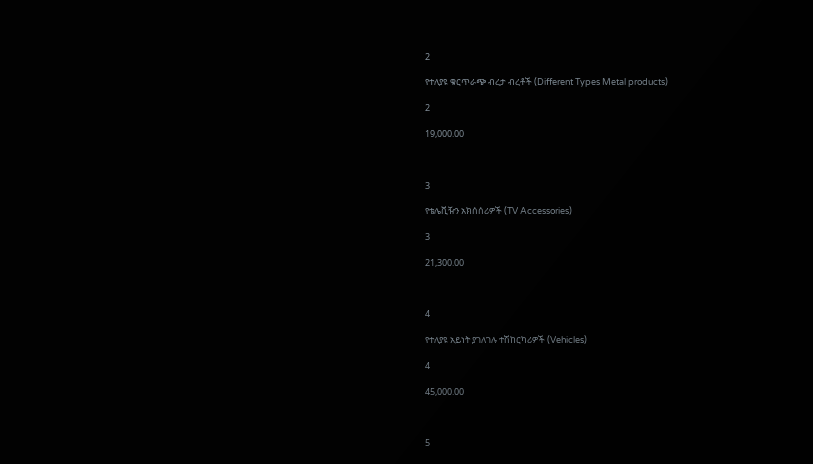2

የተለያዩ ቁርጥራጭ ብረታ ብረቶች (Different Types Metal products)

2

19,000.00



3

የቴሌቪዥን አክሰሰሪዎች (TV Accessories)

3

21,300.00



4

የተለያዩ አይነት ያገለገሉ ተሽከርካሪዎች (Vehicles)

4

45,000.00



5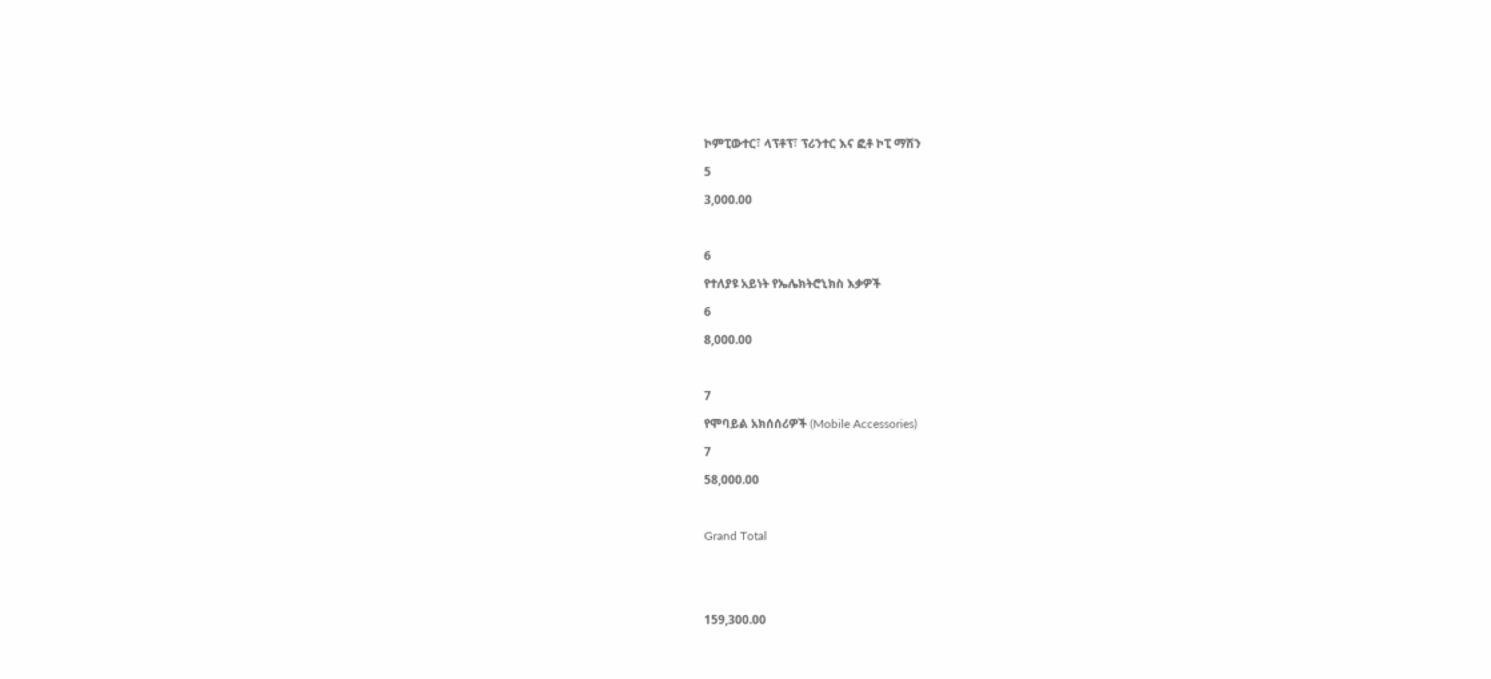ኮምፒውተር፣ ላፕቶፕ፣ ፕሪንተር እና ፎቶ ኮፒ ማሽን

5

3,000.00



6

የተለያዩ አይነት የኤሌክትሮኒክስ እቃዎች

6

8,000.00



7

የሞባይል አክሰሰሪዎች (Mobile Accessories)

7

58,000.00



Grand Total





159,300.00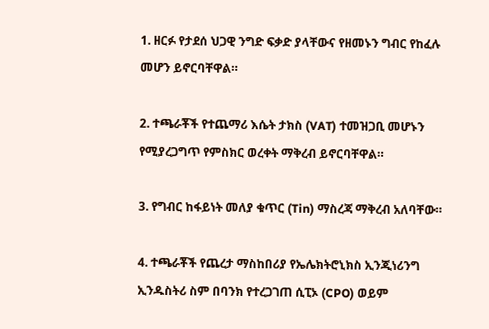1. ዘርፉ የታደሰ ህጋዊ ንግድ ፍቃድ ያላቸውና የዘመኑን ግብር የከፈሉ መሆን ይኖርባቸዋል።

2. ተጫራቾች የተጨማሪ እሴት ታክስ (VAT) ተመዝጋቢ መሆኑን የሚያረጋግጥ የምስክር ወረቀት ማቅረብ ይኖርባቸዋል።

3. የግብር ከፋይነት መለያ ቁጥር (Tin) ማስረጃ ማቅረብ አለባቸው።

4. ተጫራቾች የጨረታ ማስከበሪያ የኤሌክትሮኒክስ ኢንጂነሪንግ ኢንዱስትሪ ስም በባንክ የተረጋገጠ ሲፒኦ (CPO) ወይም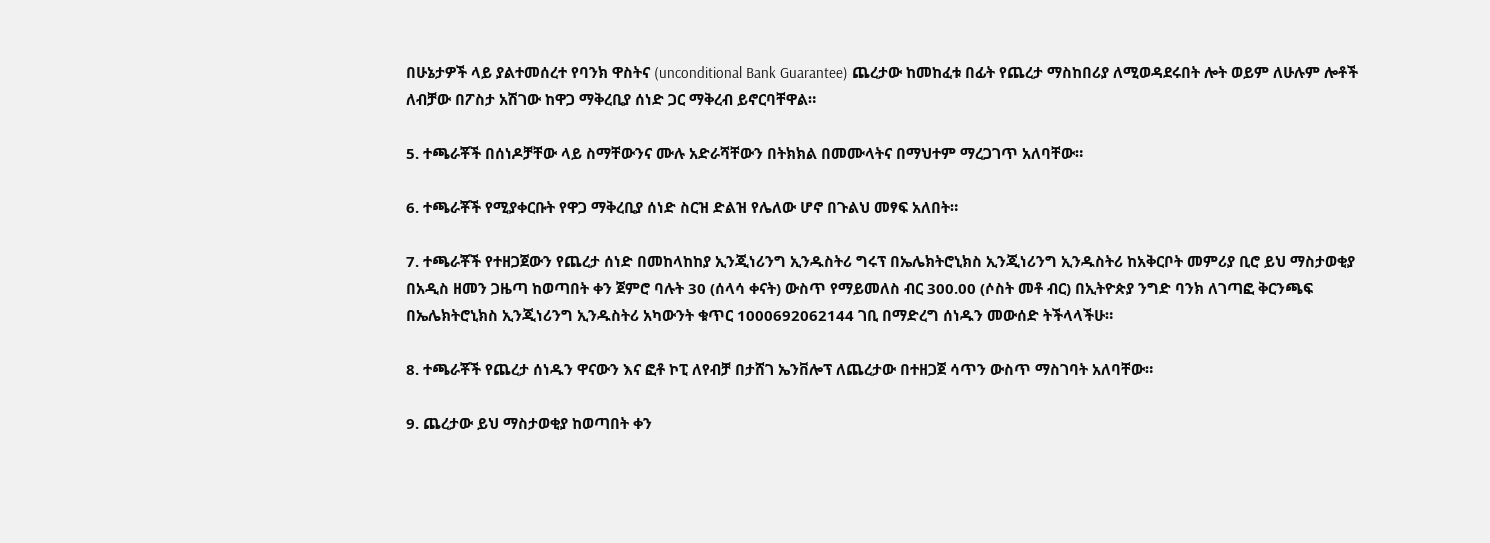በሁኔታዎች ላይ ያልተመሰረተ የባንክ ዋስትና (unconditional Bank Guarantee) ጨረታው ከመከፈቱ በፊት የጨረታ ማስከበሪያ ለሚወዳደሩበት ሎት ወይም ለሁሉም ሎቶች ለብቻው በፖስታ አሽገው ከዋጋ ማቅረቢያ ሰነድ ጋር ማቅረብ ይኖርባቸዋል።

5. ተጫራቾች በሰነዶቻቸው ላይ ስማቸውንና ሙሉ አድራሻቸውን በትክክል በመሙላትና በማህተም ማረጋገጥ አለባቸው።

6. ተጫራቾች የሚያቀርቡት የዋጋ ማቅረቢያ ሰነድ ስርዝ ድልዝ የሌለው ሆኖ በጉልህ መፃፍ አለበት።

7. ተጫራቾች የተዘጋጀውን የጨረታ ሰነድ በመከላከከያ ኢንጂነሪንግ ኢንዱስትሪ ግሩፕ በኤሌክትሮኒክስ ኢንጂነሪንግ ኢንዱስትሪ ከአቅርቦት መምሪያ ቢሮ ይህ ማስታወቂያ በአዲስ ዘመን ጋዜጣ ከወጣበት ቀን ጀምሮ ባሉት 30 (ሰላሳ ቀናት) ውስጥ የማይመለስ ብር 300.00 (ሶስት መቶ ብር) በኢትዮጵያ ንግድ ባንክ ለገጣፎ ቅርንጫፍ በኤሌክትሮኒክስ ኢንጂነሪንግ ኢንዱስትሪ አካውንት ቁጥር 1000692062144 ገቢ በማድረግ ሰነዱን መውሰድ ትችላላችሁ።

8. ተጫራቾች የጨረታ ሰነዱን ዋናውን እና ፎቶ ኮፒ ለየብቻ በታሸገ ኤንቨሎፕ ለጨረታው በተዘጋጀ ሳጥን ውስጥ ማስገባት አለባቸው።

9. ጨረታው ይህ ማስታወቂያ ከወጣበት ቀን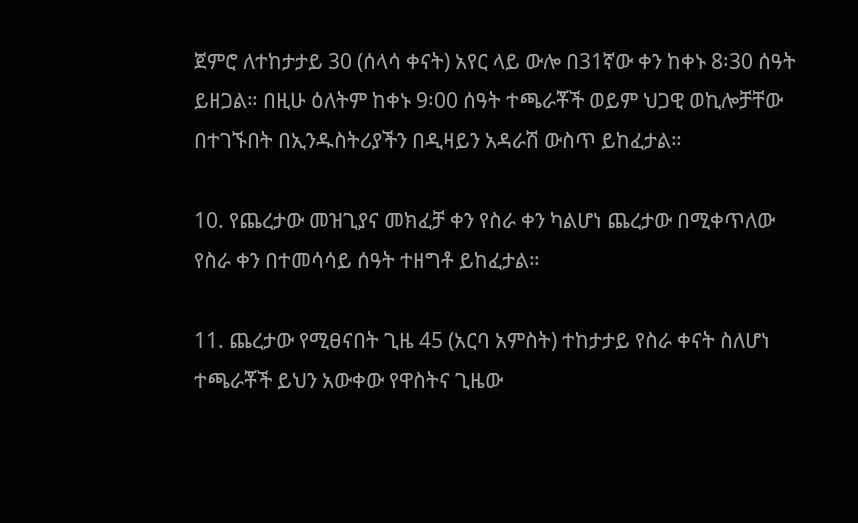ጀምሮ ለተከታታይ 30 (ሰላሳ ቀናት) አየር ላይ ውሎ በ31ኛው ቀን ከቀኑ 8፡30 ሰዓት ይዘጋል። በዚሁ ዕለትም ከቀኑ 9፡00 ሰዓት ተጫራቾች ወይም ህጋዊ ወኪሎቻቸው በተገኙበት በኢንዱስትሪያችን በዲዛይን አዳራሽ ውስጥ ይከፈታል።

10. የጨረታው መዝጊያና መክፈቻ ቀን የስራ ቀን ካልሆነ ጨረታው በሚቀጥለው የስራ ቀን በተመሳሳይ ሰዓት ተዘግቶ ይከፈታል።

11. ጨረታው የሚፀናበት ጊዜ 45 (አርባ አምስት) ተከታታይ የስራ ቀናት ስለሆነ ተጫራቾች ይህን አውቀው የዋስትና ጊዜው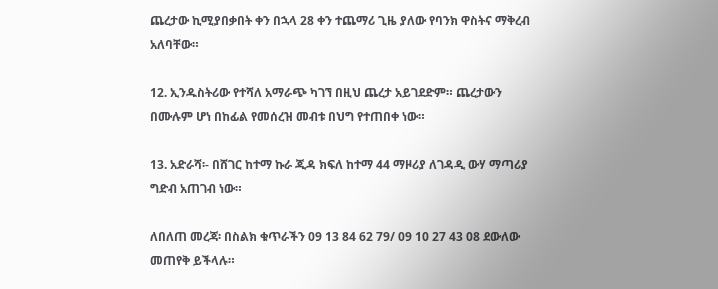ጨረታው ኪሚያበቃበት ቀን በኋላ 28 ቀን ተጨማሪ ጊዜ ያለው የባንክ ዋስትና ማቅረብ አለባቸው።

12. ኢንዱስትሪው የተሻለ አማራጭ ካገኘ በዚህ ጨረታ አይገደድም። ጨረታውን በሙሉም ሆነ በከፊል የመሰረዝ መብቱ በህግ የተጠበቀ ነው።

13. አድራሻ፡- በሸገር ከተማ ኩራ ጂዳ ክፍለ ከተማ 44 ማዞሪያ ለገዳዲ ውሃ ማጣሪያ ግድብ አጠገብ ነው።

ለበለጠ መረጃ፡ በስልክ ቁጥራችን 09 13 84 62 79/ 09 10 27 43 08 ደውለው መጠየቅ ይችላሉ።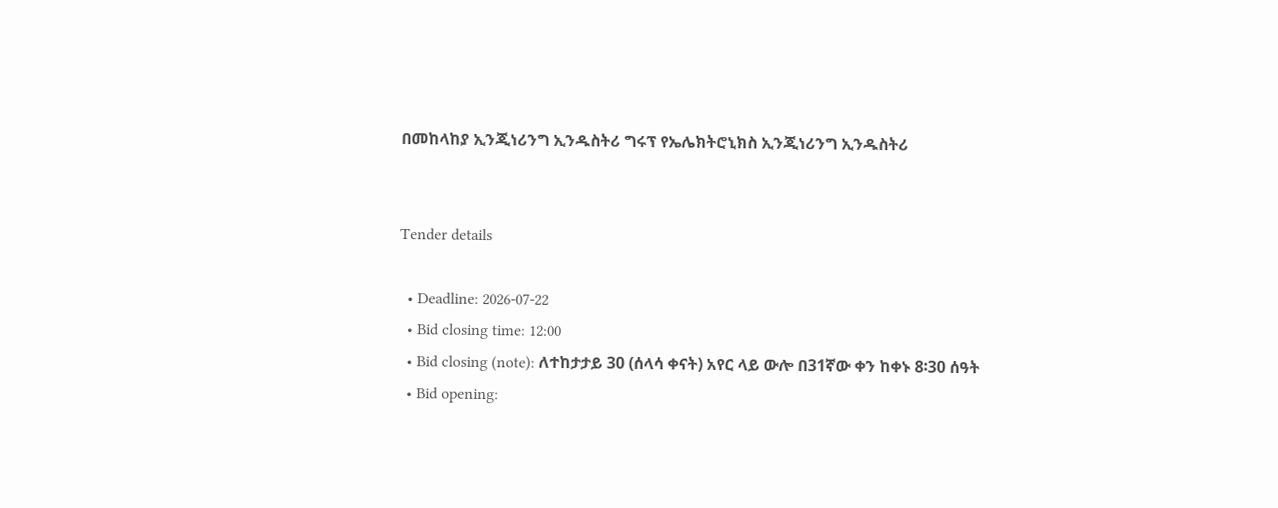በመከላከያ ኢንጂነሪንግ ኢንዱስትሪ ግሩፕ የኤሌክትሮኒክስ ኢንጂነሪንግ ኢንዱስትሪ


Tender details

  • Deadline: 2026-07-22
  • Bid closing time: 12:00
  • Bid closing (note): ለተከታታይ 30 (ሰላሳ ቀናት) አየር ላይ ውሎ በ31ኛው ቀን ከቀኑ 8፡30 ሰዓት
  • Bid opening: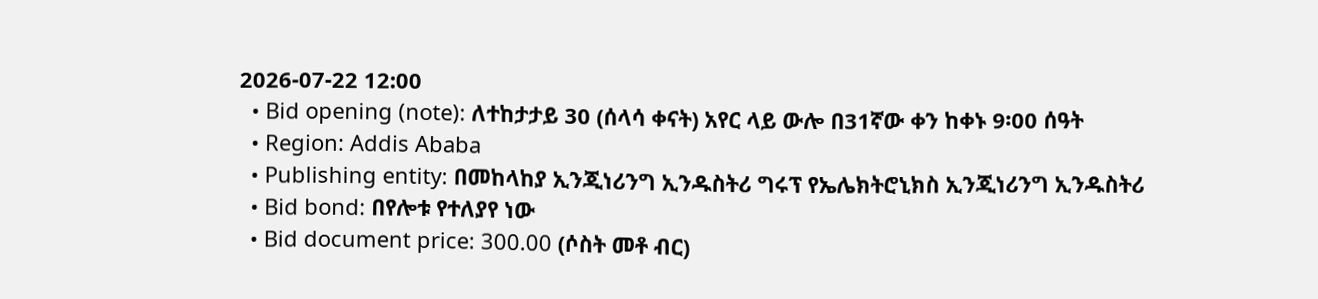2026-07-22 12:00
  • Bid opening (note): ለተከታታይ 30 (ሰላሳ ቀናት) አየር ላይ ውሎ በ31ኛው ቀን ከቀኑ 9፡00 ሰዓት
  • Region: Addis Ababa
  • Publishing entity: በመከላከያ ኢንጂነሪንግ ኢንዱስትሪ ግሩፕ የኤሌክትሮኒክስ ኢንጂነሪንግ ኢንዱስትሪ
  • Bid bond: በየሎቱ የተለያየ ነው
  • Bid document price: 300.00 (ሶስት መቶ ብር)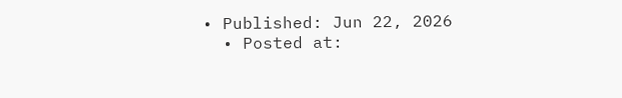• Published: Jun 22, 2026
  • Posted at: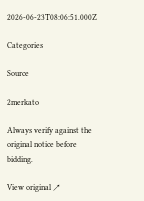2026-06-23T08:06:51.000Z

Categories

Source

2merkato

Always verify against the original notice before bidding.

View original ↗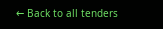← Back to all tenders